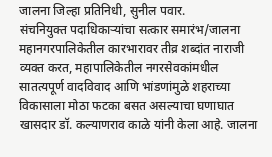जालना जिल्हा प्रतिनिधी, सुनील पवार.
संचनियुक्त पदाधिकाऱ्यांचा सत्कार समारंभ/जालना महानगरपालिकेतील कारभारावर तीव्र शब्दांत नाराजी व्यक्त करत, महापालिकेतील नगरसेवकांमधील सातत्यपूर्ण वादविवाद आणि भांडणांमुळे शहराच्या विकासाला मोठा फटका बसत असल्याचा घणाघात खासदार डॉ. कल्याणराव काळे यांनी केला आहे. जालना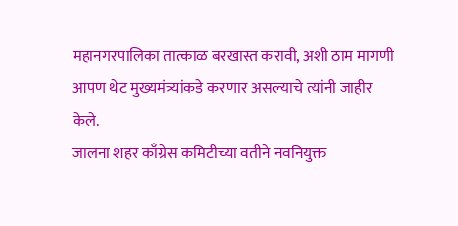महानगरपालिका तात्काळ बरखास्त करावी, अशी ठाम मागणी आपण थेट मुख्यमंत्र्यांकडे करणार असल्याचे त्यांनी जाहीर केले.
जालना शहर काँग्रेस कमिटीच्या वतीने नवनियुक्त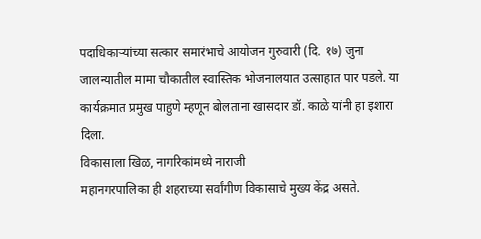पदाधिकाऱ्यांच्या सत्कार समारंभाचे आयोजन गुरुवारी (दि. १७) जुना जालन्यातील मामा चौकातील स्वास्तिक भोजनालयात उत्साहात पार पडले. या कार्यक्रमात प्रमुख पाहुणे म्हणून बोलताना खासदार डॉ. काळे यांनी हा इशारा दिला.
विकासाला खिळ, नागरिकांमध्ये नाराजी
महानगरपालिका ही शहराच्या सर्वांगीण विकासाचे मुख्य केंद्र असते.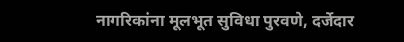नागरिकांना मूलभूत सुविधा पुरवणे, दर्जेदार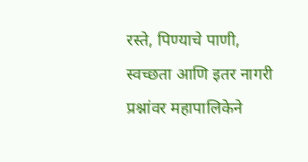रस्ते, पिण्याचे पाणी, स्वच्छता आणि इतर नागरी प्रश्नांवर महापालिकेने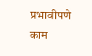प्रभावीपणे काम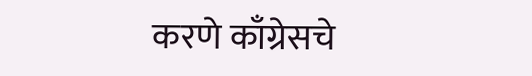करणे काँग्रेसचे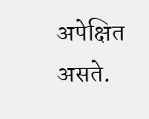अपेक्षित असते.